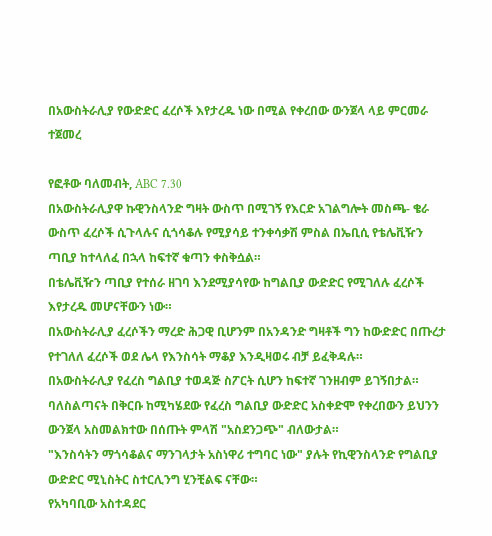በአውስትራሊያ የውድድር ፈረሶች እየታረዱ ነው በሚል የቀረበው ውንጀላ ላይ ምርመራ ተጀመረ

የፎቶው ባለመብት, ABC 7.30
በአውስትራሊያዋ ኩዊንስላንድ ግዛት ውስጥ በሚገኝ የእርድ አገልግሎት መስጫ- ቄራ ውስጥ ፈረሶች ሲጉላሉና ሲጎሳቆሉ የሚያሳይ ተንቀሳቃሽ ምስል በኤቢሲ የቴሌቪዥን ጣቢያ ከተላለፈ በኋላ ከፍተኛ ቁጣን ቀስቅሷል።
በቴሌቪዥን ጣቢያ የተሰራ ዘገባ እንደሚያሳየው ከግልቢያ ውድድር የሚገለሉ ፈረሶች እየታረዱ መሆናቸውን ነው።
በአውስትራሊያ ፈረሶችን ማረድ ሕጋዊ ቢሆንም በአንዳንድ ግዛቶች ግን ከውድድር በጡረታ የተገለለ ፈረሶች ወደ ሌላ የእንስሳት ማቆያ እንዲዛወሩ ብቻ ይፈቅዳሉ።
በአውስትራሊያ የፈረስ ግልቢያ ተወዳጅ ስፖርት ሲሆን ከፍተኛ ገንዘብም ይገኝበታል።
ባለስልጣናት በቅርቡ ከሚካሄደው የፈረስ ግልቢያ ውድድር አስቀድሞ የቀረበውን ይህንን ውንጀላ አስመልክተው በሰጡት ምላሽ "አስደንጋጭ" ብለውታል።
"እንስሳትን ማጎሳቆልና ማንገላታት አስነዋሪ ተግባር ነው" ያሉት የኪዊንስላንድ የግልቢያ ውድድር ሚኒስትር ስተርሊንግ ሂንቺልፍ ናቸው።
የአካባቢው አስተዳደር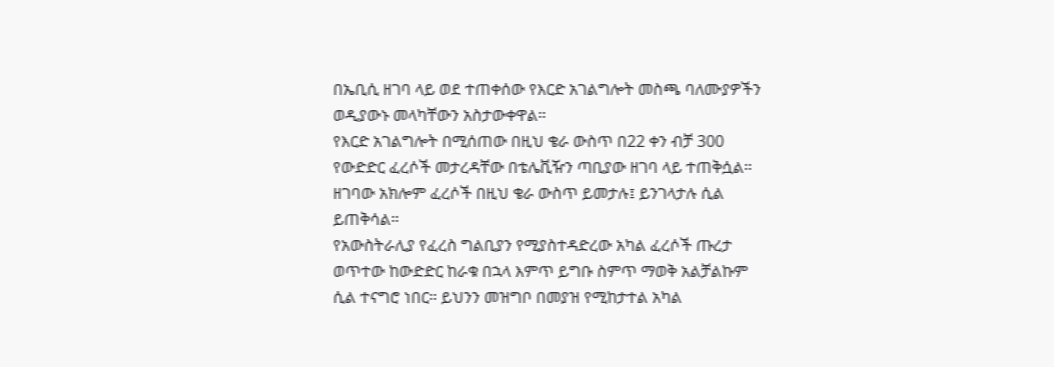በኤቢሲ ዘገባ ላይ ወደ ተጠቀሰው የእርድ አገልግሎት መስጫ ባለሙያዎችን ወዲያውኑ መላካቸውን አስታውቀዋል።
የእርድ አገልግሎት በሚሰጠው በዚህ ቄራ ውስጥ በ22 ቀን ብቻ 300 የውድድር ፈረሶች መታረዳቸው በቴሌቪዥን ጣቢያው ዘገባ ላይ ተጠቅሷል።
ዘገባው አክሎም ፈረሶች በዚህ ቄራ ውስጥ ይመታሉ፤ ይንገላታሉ ሲል ይጠቅሳል።
የአውስትራሊያ የፈረስ ግልቢያን የሚያስተዳድረው አካል ፈረሶች ጡረታ ወጥተው ከውድድር ከራቁ በኋላ እምጥ ይግቡ ስምጥ ማወቅ አልቻልኩም ሲል ተናግሮ ነበር። ይህንን መዝግቦ በመያዝ የሚከታተል አካል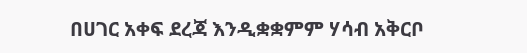በሀገር አቀፍ ደረጃ እንዲቋቋምም ሃሳብ አቅርቦ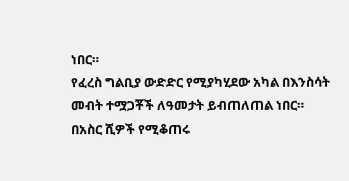ነበር።
የፈረስ ግልቢያ ውድድር የሚያካሂደው አካል በእንስሳት መብት ተሟጋቾች ለዓመታት ይብጠለጠል ነበር።
በአስር ሺዎች የሚቆጠሩ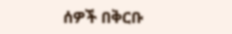ሰዎች በቅርቡ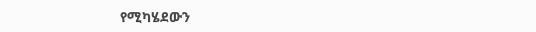የሚካሄደውን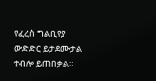የፈረስ ግልቢየያ ውድድር ይታደሙታል ተብሎ ይጠበቃል።